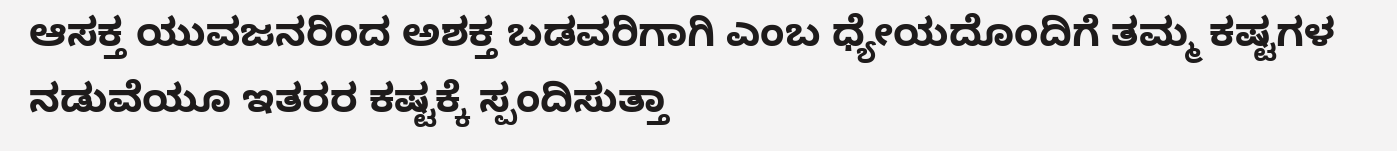ಆಸಕ್ತ ಯುವಜನರಿಂದ ಅಶಕ್ತ ಬಡವರಿಗಾಗಿ ಎಂಬ ಧ್ಯೇಯದೊಂದಿಗೆ ತಮ್ಮ ಕಷ್ಟಗಳ ನಡುವೆಯೂ ಇತರರ ಕಷ್ಟಕ್ಕೆ ಸ್ಪಂದಿಸುತ್ತಾ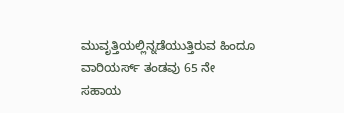ಮುವೃತ್ತಿಯಲ್ಲಿನ್ನಡೆಯುತ್ತಿರುವ ಹಿಂದೂ ವಾರಿಯರ್ಸ್‌ ತಂಡವು 65 ನೇ ಸಹಾಯ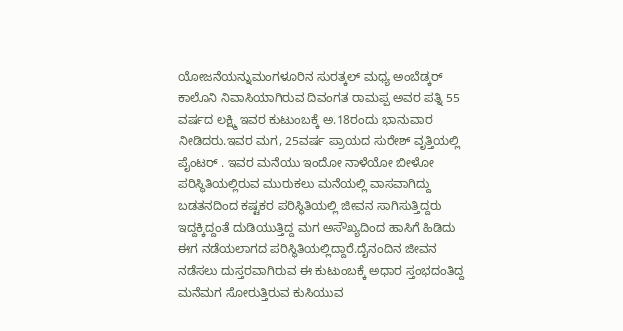ಯೋಜನೆಯನ್ನುಮಂಗಳೂರಿನ ಸುರತ್ಕಲ್ ಮಧ್ಯ ಅಂಬೆಡ್ಕರ್ ಕಾಲೊನಿ ನಿವಾಸಿಯಾಗಿರುವ ದಿವಂಗತ ರಾಮಪ್ಪ ಅವರ ಪತ್ನಿ 55 ವರ್ಷದ ಲಕ್ಷ್ಮಿ ಇವರ ಕುಟುಂಬಕ್ಕೆ ಅ.18ರಂದು ಭಾನುವಾರ ನೀಡಿದರು.ಇವರ ಮಗ, 25ವರ್ಷ ಪ್ರಾಯದ ಸುರೇಶ್ ವೃತ್ತಿಯಲ್ಲಿ ಪೈಂಟರ್ . ಇವರ ಮನೆಯು ಇಂದೋ ನಾಳೆಯೋ ಬೀಳೋ ಪರಿಸ್ಥಿತಿಯಲ್ಲಿರುವ ಮುರುಕಲು ಮನೆಯಲ್ಲಿ ವಾಸವಾಗಿದ್ದು ಬಡತನದಿಂದ ಕಷ್ಟಕರ ಪರಿಸ್ಥಿತಿಯಲ್ಲಿ ಜೀವನ ಸಾಗಿಸುತ್ತಿದ್ದರು ಇದ್ದಕ್ಕಿದ್ದಂತೆ ದುಡಿಯುತ್ತಿದ್ದ ಮಗ ಅಸೌಖ್ಯದಿಂದ ಹಾಸಿಗೆ ಹಿಡಿದು ಈಗ ನಡೆಯಲಾಗದ ಪರಿಸ್ಥಿತಿಯಲ್ಲಿದ್ದಾರೆ.ದೈನಂದಿನ ಜೀವನ ನಡೆಸಲು ದುಸ್ತರವಾಗಿರುವ ಈ ಕುಟುಂಬಕ್ಕೆ ಅಧಾರ ಸ್ತಂಭದಂತಿದ್ದ ಮನೆಮಗ ಸೋರುತ್ತಿರುವ ಕುಸಿಯುವ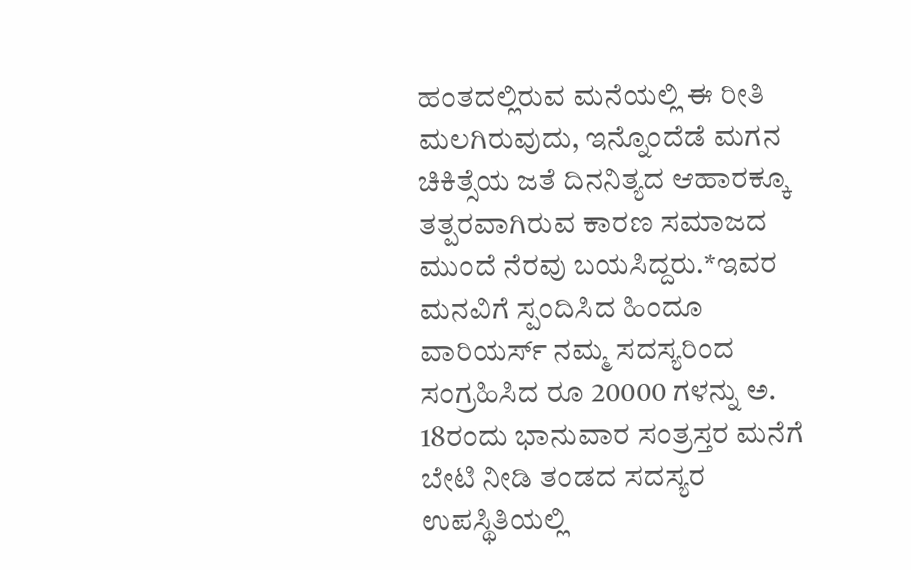ಹಂತದಲ್ಲಿರುವ ಮನೆಯಲ್ಲಿ ಈ ರೀತಿ ಮಲಗಿರುವುದು, ಇನ್ನೊಂದೆಡೆ ಮಗನ ಚಿಕಿತ್ಸೆಯ ಜತೆ ದಿನನಿತ್ಯದ ಆಹಾರಕ್ಕೂ ತತ್ಪರವಾಗಿರುವ ಕಾರಣ ಸಮಾಜದ ಮುಂದೆ ನೆರವು ಬಯಸಿದ್ದರು.*ಇವರ ಮನವಿಗೆ ಸ್ಪಂದಿಸಿದ ಹಿಂದೂ ವಾರಿಯರ್ಸ್ ನಮ್ಮ ಸದಸ್ಯರಿಂದ ಸಂಗ್ರಹಿಸಿದ ರೂ 20000 ಗಳನ್ನು ಅ. 18ರಂದು ಭಾನುವಾರ ಸಂತ್ರಸ್ತರ ಮನೆಗೆ ಬೇಟಿ ನೀಡಿ ತಂಡದ ಸದಸ್ಯರ ಉಪಸ್ಥಿತಿಯಲ್ಲಿ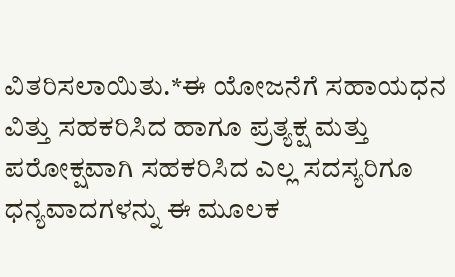ವಿತರಿಸಲಾಯಿತು.*ಈ ಯೋಜನೆಗೆ ಸಹಾಯಧನ ವಿತ್ತು ಸಹಕರಿಸಿದ ಹಾಗೂ ಪ್ರತ್ಯಕ್ಷ ಮತ್ತು ಪರೋಕ್ಷವಾಗಿ ಸಹಕರಿಸಿದ ಎಲ್ಲ ಸದಸ್ಯರಿಗೂ ಧನ್ಯವಾದಗಳನ್ನು ಈ ಮೂಲಕ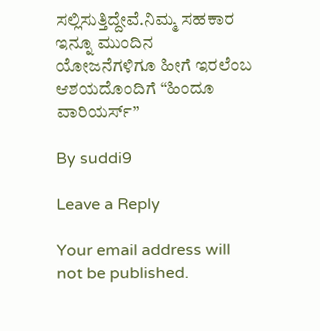ಸಲ್ಲಿಸುತ್ತಿದ್ದೇವೆ.ನಿಮ್ಮ ಸಹಕಾರ ಇನ್ನೂ ಮುಂದಿನ ಯೋಜನೆಗಳಿಗೂ ಹೀಗೆ ಇರಲೆಂಬ ಆಶಯದೊಂದಿಗೆ “ಹಿಂದೂ ವಾರಿಯರ್ಸ್”

By suddi9

Leave a Reply

Your email address will not be published.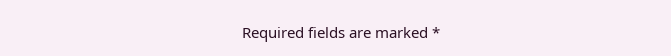Required fields are marked *